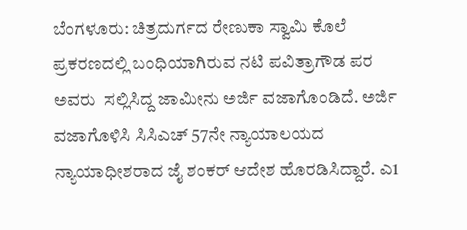ಬೆಂಗಳೂರು: ಚಿತ್ರದುರ್ಗದ ರೇಣುಕಾ ಸ್ವಾಮಿ ಕೊಲೆ ಪ್ರಕರಣದಲ್ಲಿ ಬಂಧಿಯಾಗಿರುವ ನಟಿ ಪವಿತ್ರಾಗೌಡ ಪರ ಅವರು  ಸಲ್ಲಿಸಿದ್ದ ಜಾಮೀನು ಅರ್ಜಿ ವಜಾಗೊಂಡಿದೆ. ಅರ್ಜಿ ವಜಾಗೊಳಿಸಿ ಸಿಸಿಎಚ್‌ 57ನೇ ನ್ಯಾಯಾಲಯದ ನ್ಯಾಯಾಧೀಶರಾದ ಜೈ ಶಂಕರ್‌ ಆದೇಶ ಹೊರಡಿಸಿದ್ದಾರೆ. ಎ1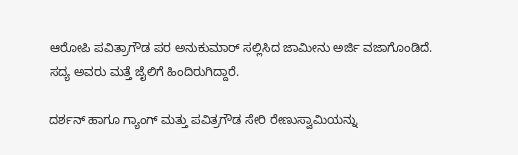ಆರೋಪಿ‌ ಪವಿತ್ರಾಗೌಡ ಪರ ಅನುಕುಮಾರ್ ಸಲ್ಲಿಸಿದ ಜಾಮೀನು ಅರ್ಜಿ ವಜಾಗೊಂಡಿದೆ. ಸದ್ಯ ಅವರು ಮತ್ತೆ ಜೈಲಿಗೆ ಹಿಂದಿರುಗಿದ್ದಾರೆ.

ದರ್ಶನ್‌ ಹಾಗೂ ಗ್ಯಾಂಗ್‌ ಮತ್ತು ಪವಿತ್ರಗೌಡ ಸೇರಿ ರೇಣುಸ್ವಾಮಿಯನ್ನು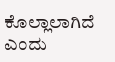ಕೊಲ್ಲಾಲಾಗಿದೆ ಎಂದು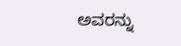ಅವರನ್ನು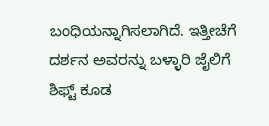ಬಂಧಿಯನ್ನಾಗಿಸಲಾಗಿದೆ. ಇತ್ತೀಚೆಗೆ ದರ್ಶನ ಅವರನ್ನು ಬಳ್ಳಾರಿ ಜೈಲಿಗೆ ಶಿಫ್ಟ್‌ ಕೂಡ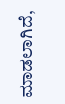ಮಾಡಲಾಗಿದೆ,